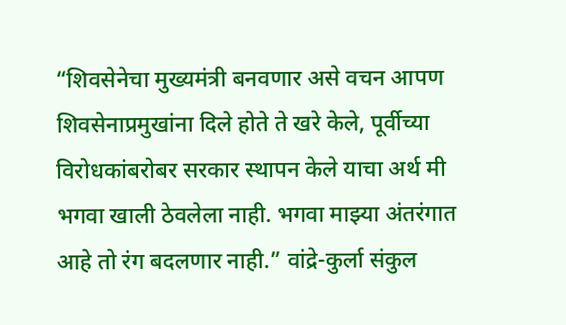“शिवसेनेचा मुख्यमंत्री बनवणार असे वचन आपण शिवसेनाप्रमुखांना दिले होते ते खरे केले, पूर्वीच्या विरोधकांबरोबर सरकार स्थापन केले याचा अर्थ मी भगवा खाली ठेवलेला नाही. भगवा माझ्या अंतरंगात आहे तो रंग बदलणार नाही.” वांद्रे-कुर्ला संकुल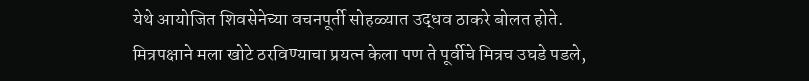येथे आयोजित शिवसेनेच्या वचनपूर्ती सोहळ्यात उद्धव ठाकरे बोलत होते.
मित्रपक्षाने मला खोटे ठरविण्याचा प्रयत्न केला पण ते पूर्वीचे मित्रच उघडे पडले,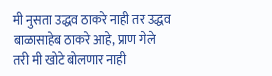मी नुसता उद्धव ठाकरे नाही तर उद्धव बाळासाहेब ठाकरे आहे, प्राण गेले तरी मी खोटे बोलणार नाही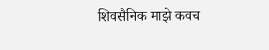शिवसैनिक माझे कवच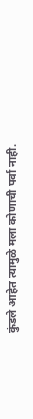कुंडले आहेत त्यामुळे मला कोणाची पर्वा नाही.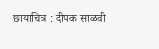छायाचित्र : दीपक साळवी